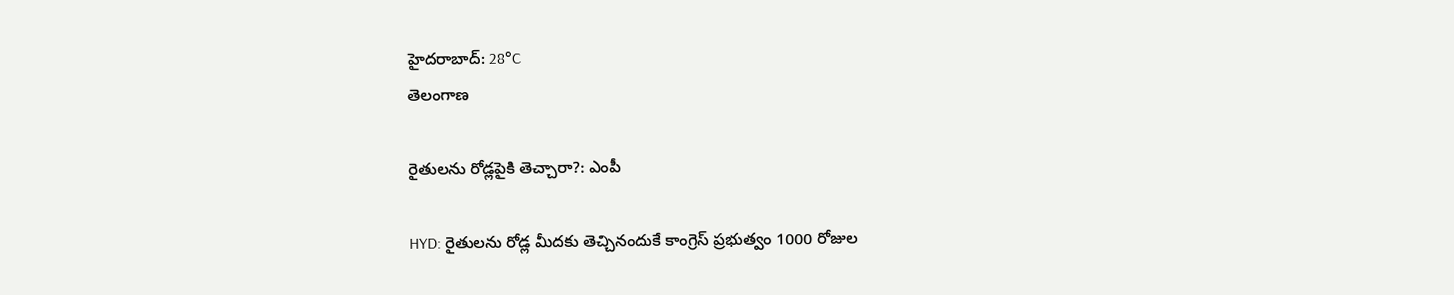హైదరాబాద్: 28°C
తెలంగాణ

రైతులను రోడ్లపైకి తెచ్చారా?: ఎంపీ

HYD: రైతులను రోడ్ల మీదకు తెచ్చినందుకే కాంగ్రెస్ ప్రభుత్వం 1000 రోజుల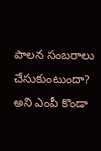పాలన సంబరాలు చేసుకుంటుందా? అని ఎంపీ కొండా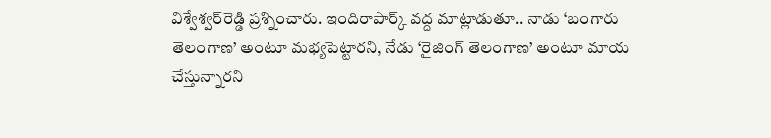విశ్వేశ్వర్‌రెడ్డి ప్రశ్నించారు. ఇందిరాపార్క్ వద్ద మాట్లాడుతూ.. నాడు ‘బంగారు తెలంగాణ’ అంటూ మభ్యపెట్టారని, నేడు ‘రైజింగ్ తెలంగాణ’ అంటూ మాయ చేస్తున్నారని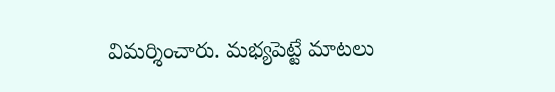విమర్శించారు. మభ్యపెట్టే మాటలు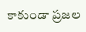కాకుండా ప్రజల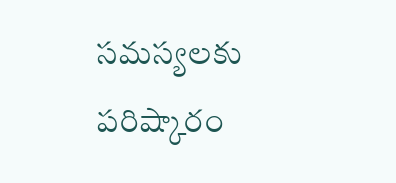సమస్యలకు పరిష్కారం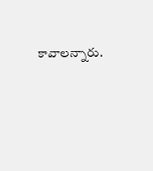కావాలన్నారు.